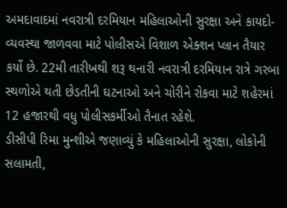અમદાવાદમાં નવરાત્રી દરમિયાન મહિલાઓની સુરક્ષા અને કાયદો-વ્યવસ્થા જાળવવા માટે પોલીસએ વિશાળ એક્શન પ્લાન તૈયાર કર્યો છે. 22મી તારીખથી શરૂ થનારી નવરાત્રી દરમિયાન રાત્રે ગરબા સ્થળોએ થતી છેડતીની ઘટનાઓ અને ચોરીને રોકવા માટે શહેરમાં 12 હજારથી વધુ પોલીસકર્મીઓ તૈનાત રહેશે.
ડીસીપી રિમા મુન્શીએ જણાવ્યું કે મહિલાઓની સુરક્ષા, લોકોની સલામતી,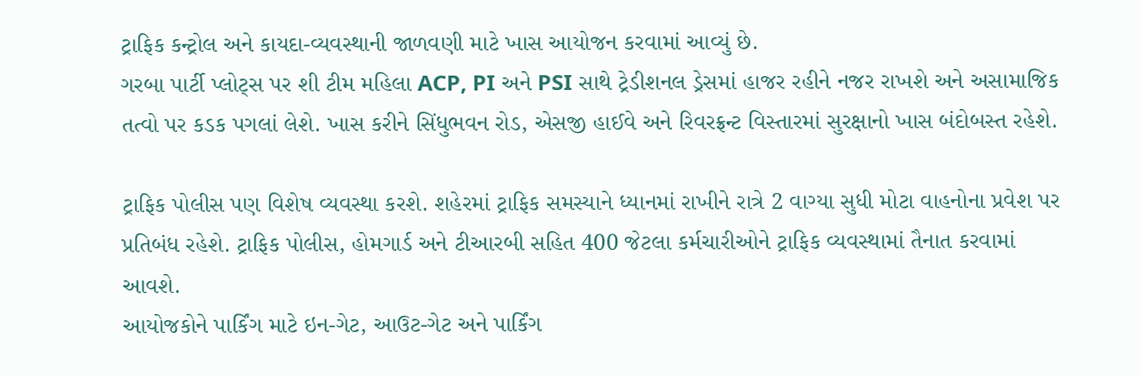ટ્રાફિક કન્ટ્રોલ અને કાયદા-વ્યવસ્થાની જાળવણી માટે ખાસ આયોજન કરવામાં આવ્યું છે.
ગરબા પાર્ટી પ્લોટ્સ પર શી ટીમ મહિલા ACP, PI અને PSI સાથે ટ્રેડીશનલ ડ્રેસમાં હાજર રહીને નજર રાખશે અને અસામાજિક તત્વો પર કડક પગલાં લેશે. ખાસ કરીને સિંધુભવન રોડ, એસજી હાઈવે અને રિવરફ્રન્ટ વિસ્તારમાં સુરક્ષાનો ખાસ બંદોબસ્ત રહેશે.

ટ્રાફિક પોલીસ પણ વિશેષ વ્યવસ્થા કરશે. શહેરમાં ટ્રાફિક સમસ્યાને ધ્યાનમાં રાખીને રાત્રે 2 વાગ્યા સુધી મોટા વાહનોના પ્રવેશ પર પ્રતિબંધ રહેશે. ટ્રાફિક પોલીસ, હોમગાર્ડ અને ટીઆરબી સહિત 400 જેટલા કર્મચારીઓને ટ્રાફિક વ્યવસ્થામાં તૈનાત કરવામાં આવશે.
આયોજકોને પાર્કિંગ માટે ઇન-ગેટ, આઉટ-ગેટ અને પાર્કિંગ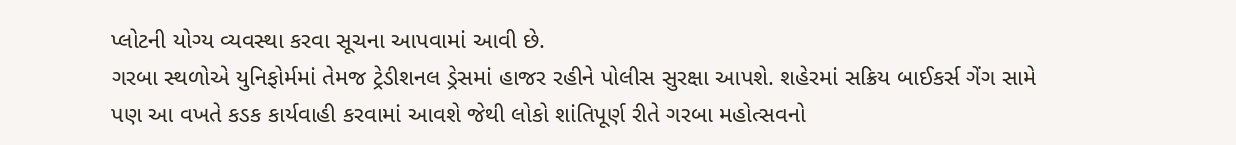પ્લોટની યોગ્ય વ્યવસ્થા કરવા સૂચના આપવામાં આવી છે.
ગરબા સ્થળોએ યુનિફોર્મમાં તેમજ ટ્રેડીશનલ ડ્રેસમાં હાજર રહીને પોલીસ સુરક્ષા આપશે. શહેરમાં સક્રિય બાઈકર્સ ગેંગ સામે પણ આ વખતે કડક કાર્યવાહી કરવામાં આવશે જેથી લોકો શાંતિપૂર્ણ રીતે ગરબા મહોત્સવનો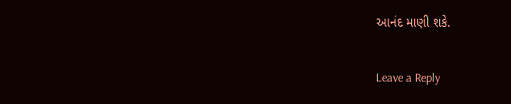આનંદ માણી શકે.

Leave a Reply